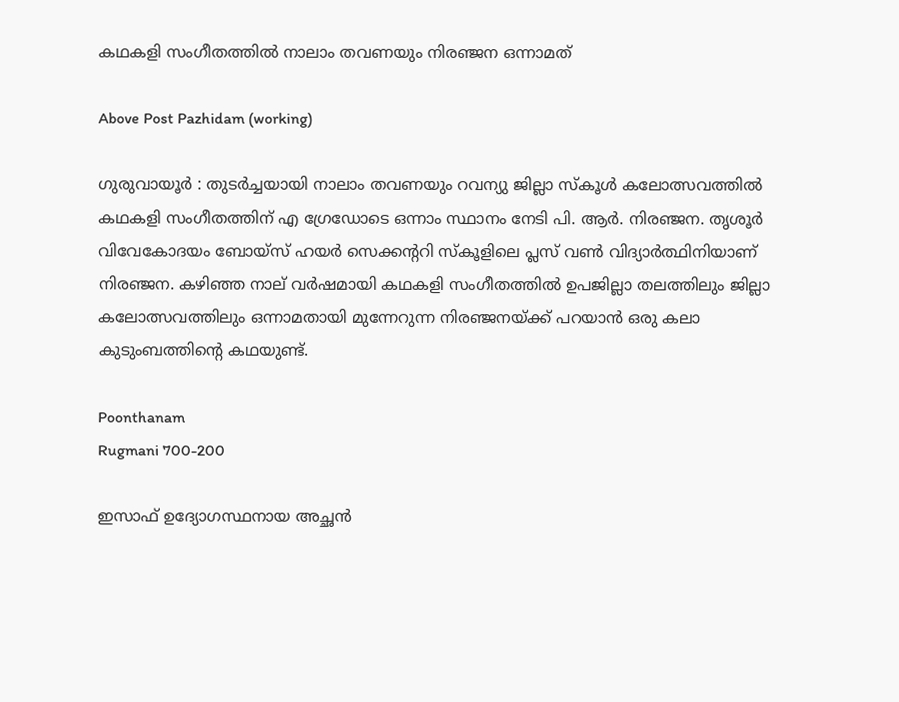കഥകളി സംഗീതത്തിൽ നാലാം തവണയും നിരഞ്ജന ഒന്നാമത്

Above Post Pazhidam (working)

ഗുരുവായൂര്‍ : തുടർച്ചയായി നാലാം തവണയും റവന്യു ജില്ലാ സ്‌കൂൾ കലോത്സവത്തിൽ കഥകളി സംഗീതത്തിന് എ ഗ്രേഡോടെ ഒന്നാം സ്ഥാനം നേടി പി. ആർ. നിരഞ്ജന. തൃശൂർ വിവേകോദയം ബോയ്‌സ് ഹയർ സെക്കന്ററി സ്‌കൂളിലെ പ്ലസ് വൺ വിദ്യാർത്ഥിനിയാണ് നിരഞ്ജന. കഴിഞ്ഞ നാല് വർഷമായി കഥകളി സംഗീതത്തിൽ ഉപജില്ലാ തലത്തിലും ജില്ലാ കലോത്സവത്തിലും ഒന്നാമതായി മുന്നേറുന്ന നിരഞ്ജനയ്ക്ക് പറയാൻ ഒരു കലാ കുടുംബത്തിന്റെ കഥയുണ്ട്.

Poonthanam
Rugmani 700-200

ഇസാഫ് ഉദ്യോഗസ്ഥനായ അച്ഛൻ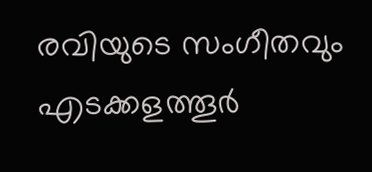രവിയുടെ സംഗീതവും എടക്കളത്തൂർ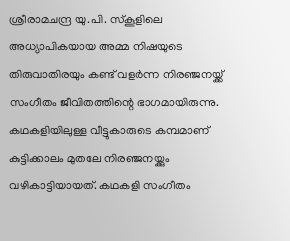ശ്രീരാമചന്ദ്ര യു.പി. സ്‌കൂളിലെ അധ്യാപികയായ അമ്മ നിഷയുടെ തിരുവാതിരയും കണ്ട് വളർന്ന നിരഞ്ജനയ്ക്ക് സംഗീതം ജീവിതത്തിന്റെ ഭാഗമായിരുന്നു. കഥകളിയിലുള്ള വീട്ടുകാരുടെ കമ്പമാണ് കുട്ടിക്കാലം മുതലേ നിരഞ്ജനയ്ക്കും വഴികാട്ടിയായത്. കഥകളി സംഗീതം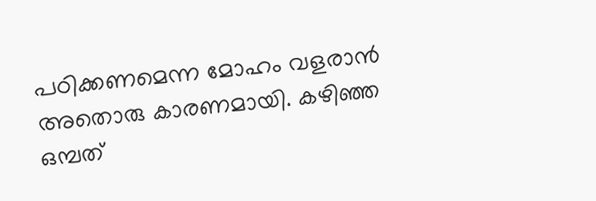പഠിക്കണമെന്ന മോഹം വളരാൻ അതൊരു കാരണമായി. കഴിഞ്ഞ ഒമ്പത്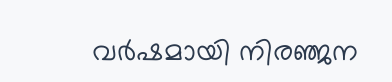വർഷമായി നിരഞ്ജന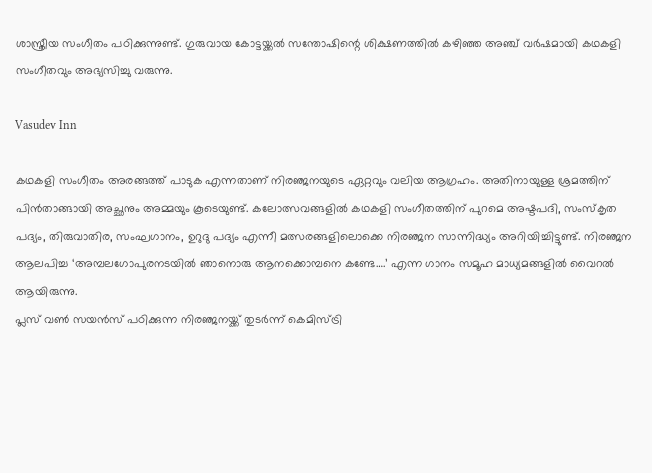ശാസ്ത്രീയ സംഗീതം പഠിക്കുന്നുണ്ട്. ഗുരുവായ കോട്ടയ്ക്കൽ സന്തോഷിന്റെ ശിക്ഷണത്തിൽ കഴിഞ്ഞ അഞ്ച് വർഷമായി കഥകളി സംഗീതവും അഭ്യസിച്ചു വരുന്നു.

Vasudev Inn

കഥകളി സംഗീതം അരങ്ങത്ത് പാടുക എന്നതാണ് നിരഞ്ജനയുടെ ഏറ്റവും വലിയ ആഗ്രഹം. അതിനായുള്ള ശ്രമത്തിന് പിൻതാങ്ങായി അച്ഛനും അമ്മയും കൂടെയുണ്ട്. കലോത്സവങ്ങളിൽ കഥകളി സംഗീതത്തിന് പുറമെ അഷ്ടപദി, സംസ്‌കൃത പദ്യം, തിരുവാതിര, സംഘഗാനം, ഉറുദു പദ്യം എന്നീ മത്സരങ്ങളിലൊക്കെ നിരഞ്ജന സാന്നിദ്ധ്യം അറിയിച്ചിട്ടുണ്ട്. നിരഞ്ജന ആലപിച്ച ‘അമ്പലഗോപുരനടയിൽ ഞാനൊരു ആനക്കൊമ്പനെ കണ്ടേ….’ എന്ന ഗാനം സമൂഹ മാധ്യമങ്ങളിൽ വൈറൽ ആയിരുന്നു.
പ്ലസ് വൺ സയൻസ് പഠിക്കുന്ന നിരഞ്ജനയ്ക്ക് തുടർന്ന് കെമിസ്ട്രി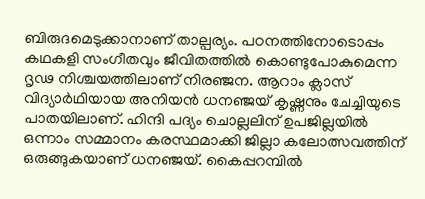ബിരുദമെടുക്കാനാണ് താല്പര്യം. പഠനത്തിനോടൊപ്പം കഥകളി സംഗീതവും ജീവിതത്തിൽ കൊണ്ടുപോകുമെന്ന ദൃഢ നിശ്ചയത്തിലാണ് നിരഞ്ജന. ആറാം ക്ലാസ് വിദ്യാർഥിയായ അനിയൻ ധനഞ്ജയ് കൃഷ്ണനും ചേച്ചിയുടെ പാതയിലാണ്. ഹിന്ദി പദ്യം ചൊല്ലലിന് ഉപജില്ലയിൽ ഒന്നാം സമ്മാനം കരസ്ഥമാക്കി ജില്ലാ കലോത്സവത്തിന് ഒരുങ്ങുകയാണ് ധനഞ്ജയ്. കൈപ്പറമ്പിൽ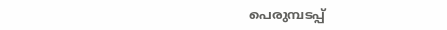പെരുമ്പടപ്പ്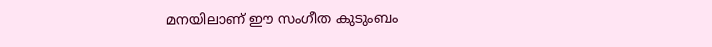മനയിലാണ് ഈ സംഗീത കുടുംബം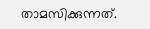താമസിക്കുന്നത്.